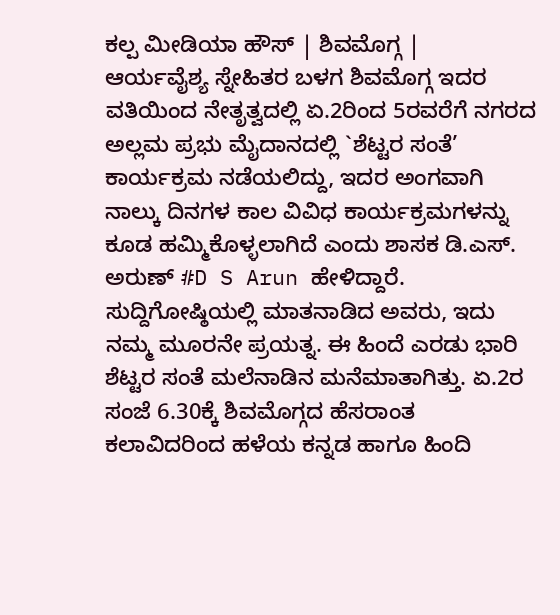ಕಲ್ಪ ಮೀಡಿಯಾ ಹೌಸ್ | ಶಿವಮೊಗ್ಗ |
ಆರ್ಯವೈಶ್ಯ ಸ್ನೇಹಿತರ ಬಳಗ ಶಿವಮೊಗ್ಗ ಇದರ ವತಿಯಿಂದ ನೇತೃತ್ವದಲ್ಲಿ ಏ.2ರಿಂದ 5ರವರೆಗೆ ನಗರದ ಅಲ್ಲಮ ಪ್ರಭು ಮೈದಾನದಲ್ಲಿ `ಶೆಟ್ಟರ ಸಂತೆ’ ಕಾರ್ಯಕ್ರಮ ನಡೆಯಲಿದ್ದು, ಇದರ ಅಂಗವಾಗಿ ನಾಲ್ಕು ದಿನಗಳ ಕಾಲ ವಿವಿಧ ಕಾರ್ಯಕ್ರಮಗಳನ್ನು ಕೂಡ ಹಮ್ಮಿಕೊಳ್ಳಲಾಗಿದೆ ಎಂದು ಶಾಸಕ ಡಿ.ಎಸ್. ಅರುಣ್ #D S Arun ಹೇಳಿದ್ದಾರೆ.
ಸುದ್ದಿಗೋಷ್ಠಿಯಲ್ಲಿ ಮಾತನಾಡಿದ ಅವರು, ಇದು ನಮ್ಮ ಮೂರನೇ ಪ್ರಯತ್ನ. ಈ ಹಿಂದೆ ಎರಡು ಭಾರಿ ಶೆಟ್ಟರ ಸಂತೆ ಮಲೆನಾಡಿನ ಮನೆಮಾತಾಗಿತ್ತು. ಏ.2ರ ಸಂಜೆ 6.30ಕ್ಕೆ ಶಿವಮೊಗ್ಗದ ಹೆಸರಾಂತ ಕಲಾವಿದರಿಂದ ಹಳೆಯ ಕನ್ನಡ ಹಾಗೂ ಹಿಂದಿ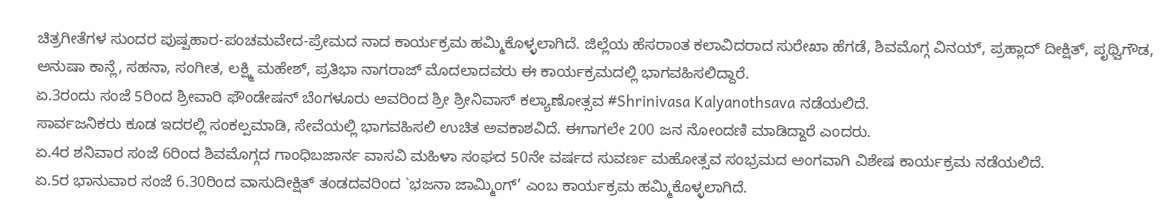ಚಿತ್ರಗೀತೆಗಳ ಸುಂದರ ಪುಷ್ಪಹಾರ-ಪಂಚಮವೇದ-ಪ್ರೇಮದ ನಾದ ಕಾರ್ಯಕ್ರಮ ಹಮ್ಮಿಕೊಳ್ಳಲಾಗಿದೆ. ಜಿಲ್ಲೆಯ ಹೆಸರಾಂತ ಕಲಾವಿದರಾದ ಸುರೇಖಾ ಹೆಗಡೆ, ಶಿವಮೊಗ್ಗ ವಿನಯ್, ಪ್ರಹ್ಲಾದ್ ದೀಕ್ಷಿತ್, ಪೃಥ್ವಿಗೌಡ, ಅನುಷಾ ಕಾನ್ಲೆ, ಸಹನಾ, ಸಂಗೀತ, ಲಕ್ಷ್ಮಿ ಮಹೇಶ್, ಪ್ರತಿಭಾ ನಾಗರಾಜ್ ಮೊದಲಾದವರು ಈ ಕಾರ್ಯಕ್ರಮದಲ್ಲಿ ಭಾಗವಹಿಸಲಿದ್ದಾರೆ.
ಏ.3ರಂದು ಸಂಜೆ 5ರಿಂದ ಶ್ರೀವಾರಿ ಫೌಂಡೇಷನ್ ಬೆಂಗಳೂರು ಅವರಿಂದ ಶ್ರೀ ಶ್ರೀನಿವಾಸ್ ಕಲ್ಯಾಣೋತ್ಸವ #Shrinivasa Kalyanothsava ನಡೆಯಲಿದೆ.
ಸಾರ್ವಜನಿಕರು ಕೂಡ ಇದರಲ್ಲಿ ಸಂಕಲ್ಪಮಾಡಿ, ಸೇವೆಯಲ್ಲಿ ಭಾಗವಹಿಸಲಿ ಉಚಿತ ಅವಕಾಶವಿದೆ. ಈಗಾಗಲೇ 200 ಜನ ನೋಂದಣಿ ಮಾಡಿದ್ದಾರೆ ಎಂದರು.
ಏ.4ರ ಶನಿವಾರ ಸಂಜೆ 6ರಿಂದ ಶಿವಮೊಗ್ಗದ ಗಾಂಧಿಬಜಾರ್ನ ವಾಸವಿ ಮಹಿಳಾ ಸಂಘದ 50ನೇ ವರ್ಷದ ಸುವರ್ಣ ಮಹೋತ್ಸವ ಸಂಭ್ರಮದ ಅಂಗವಾಗಿ ವಿಶೇಷ ಕಾರ್ಯಕ್ರಮ ನಡೆಯಲಿದೆ.
ಏ.5ರ ಭಾನುವಾರ ಸಂಜೆ 6.30ರಿಂದ ವಾಸುದೀಕ್ಷಿತ್ ತಂಡದವರಿಂದ `ಭಜನಾ ಜಾಮ್ಮಿಂಗ್’ ಎಂಬ ಕಾರ್ಯಕ್ರಮ ಹಮ್ಮಿಕೊಳ್ಳಲಾಗಿದೆ.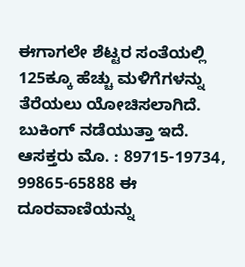ಈಗಾಗಲೇ ಶೆಟ್ಟರ ಸಂತೆಯಲ್ಲಿ 125ಕ್ಕೂ ಹೆಚ್ಚು ಮಳಿಗೆಗಳನ್ನು ತೆರೆಯಲು ಯೋಚಿಸಲಾಗಿದೆ. ಬುಕಿಂಗ್ ನಡೆಯುತ್ತಾ ಇದೆ. ಆಸಕ್ತರು ಮೊ. : 89715-19734, 99865-65888 ಈ ದೂರವಾಣಿಯನ್ನು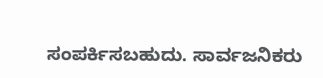ಸಂಪರ್ಕಿಸಬಹುದು. ಸಾರ್ವಜನಿಕರು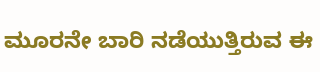ಮೂರನೇ ಬಾರಿ ನಡೆಯುತ್ತಿರುವ ಈ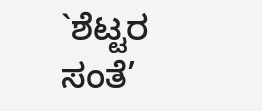`ಶೆಟ್ಟರ ಸಂತೆ’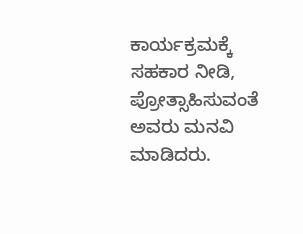ಕಾರ್ಯಕ್ರಮಕ್ಕೆ ಸಹಕಾರ ನೀಡಿ, ಪ್ರೋತ್ಸಾಹಿಸುವಂತೆ ಅವರು ಮನವಿ ಮಾಡಿದರು.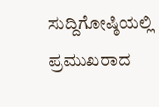ಸುದ್ದಿಗೋಷ್ಠಿಯಲ್ಲಿ ಪ್ರಮುಖರಾದ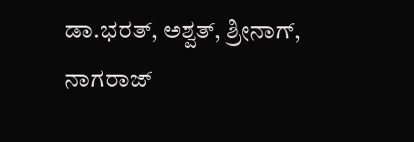ಡಾ.ಭರತ್, ಅಶ್ವತ್, ಶ್ರೀನಾಗ್, ನಾಗರಾಜ್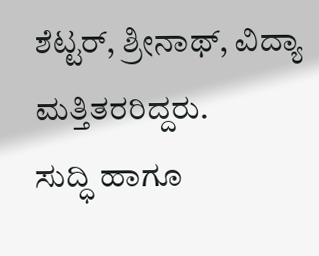ಶೆಟ್ಟರ್, ಶ್ರೀನಾಥ್, ವಿದ್ಯಾ ಮತ್ತಿತರರಿದ್ದರು.
ಸುದ್ಧಿ ಹಾಗೂ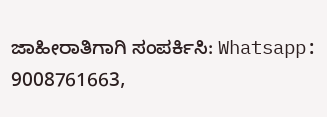ಜಾಹೀರಾತಿಗಾಗಿ ಸಂಪರ್ಕಿಸಿ: Whatsapp: 9008761663,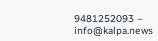9481252093 – info@kalpa.news